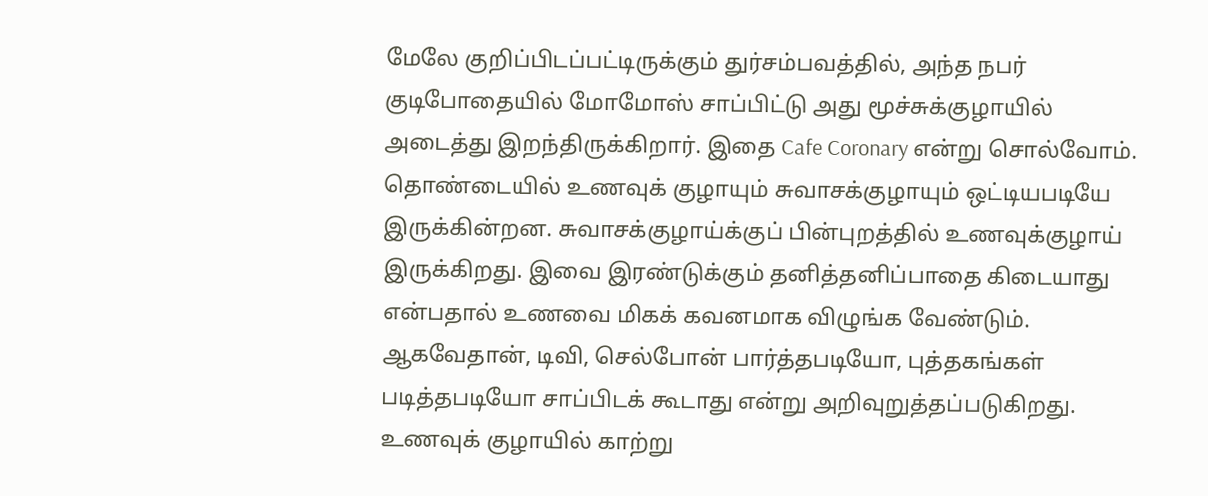மேலே குறிப்பிடப்பட்டிருக்கும் துர்சம்பவத்தில், அந்த நபர் குடிபோதையில் மோமோஸ் சாப்பிட்டு அது மூச்சுக்குழாயில் அடைத்து இறந்திருக்கிறார். இதை Cafe Coronary என்று சொல்வோம். தொண்டையில் உணவுக் குழாயும் சுவாசக்குழாயும் ஒட்டியபடியே இருக்கின்றன. சுவாசக்குழாய்க்குப் பின்புறத்தில் உணவுக்குழாய் இருக்கிறது. இவை இரண்டுக்கும் தனித்தனிப்பாதை கிடையாது என்பதால் உணவை மிகக் கவனமாக விழுங்க வேண்டும். ஆகவேதான், டிவி, செல்போன் பார்த்தபடியோ, புத்தகங்கள் படித்தபடியோ சாப்பிடக் கூடாது என்று அறிவுறுத்தப்படுகிறது.
உணவுக் குழாயில் காற்று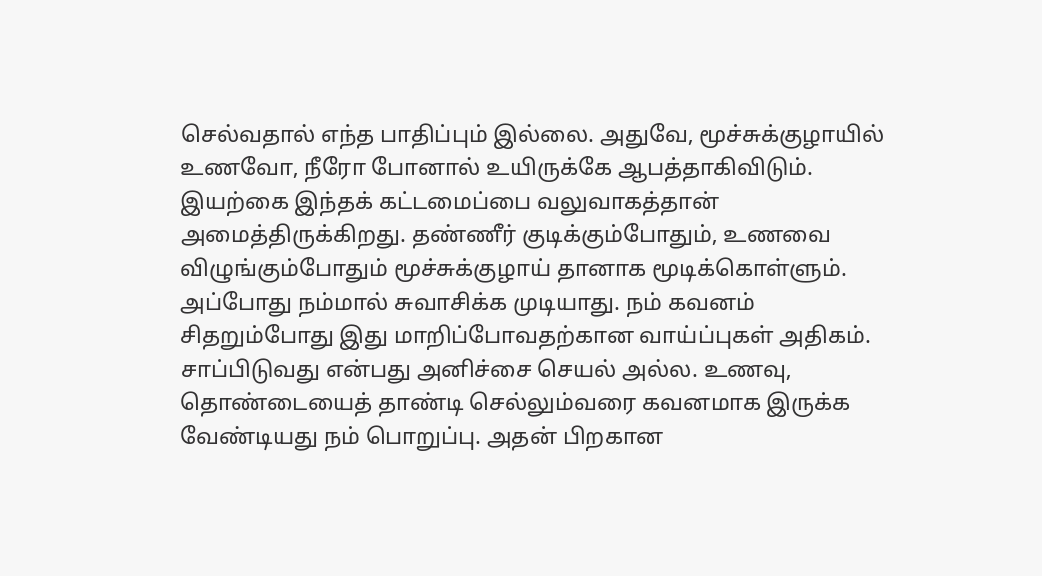செல்வதால் எந்த பாதிப்பும் இல்லை. அதுவே, மூச்சுக்குழாயில் உணவோ, நீரோ போனால் உயிருக்கே ஆபத்தாகிவிடும். இயற்கை இந்தக் கட்டமைப்பை வலுவாகத்தான் அமைத்திருக்கிறது. தண்ணீர் குடிக்கும்போதும், உணவை விழுங்கும்போதும் மூச்சுக்குழாய் தானாக மூடிக்கொள்ளும். அப்போது நம்மால் சுவாசிக்க முடியாது. நம் கவனம் சிதறும்போது இது மாறிப்போவதற்கான வாய்ப்புகள் அதிகம். சாப்பிடுவது என்பது அனிச்சை செயல் அல்ல. உணவு, தொண்டையைத் தாண்டி செல்லும்வரை கவனமாக இருக்க வேண்டியது நம் பொறுப்பு. அதன் பிறகான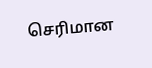செரிமான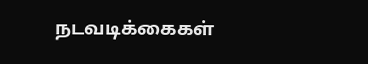நடவடிக்கைகள்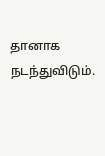தானாக நடந்துவிடும்.